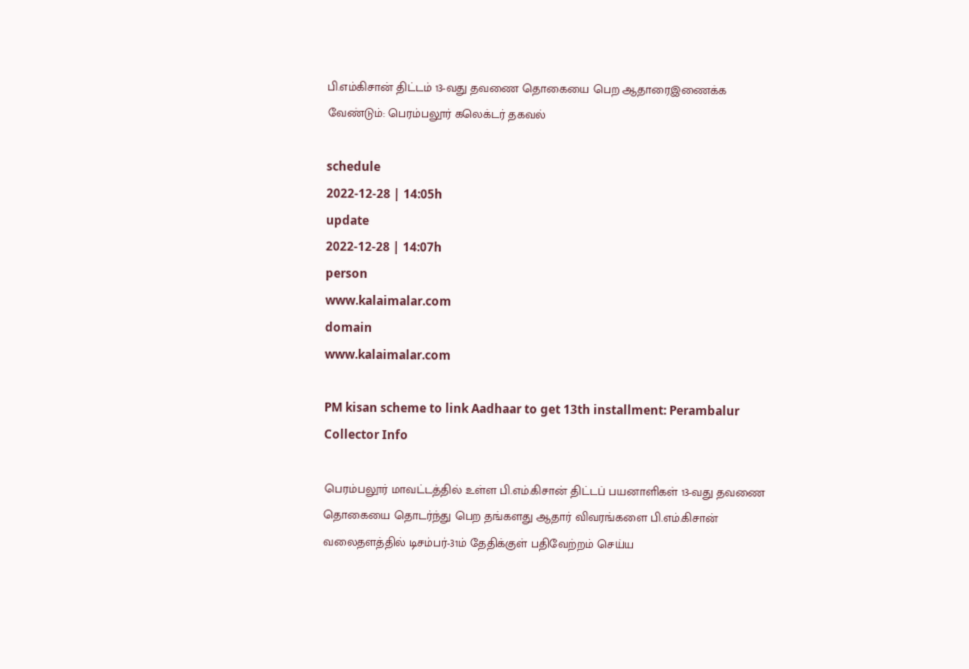பி.எம்கிசான் திட்டம் 13-வது தவணை தொகையை பெற ஆதாரைஇணைக்க வேண்டும்: பெரம்பலூர் கலெக்டர் தகவல்

schedule
2022-12-28 | 14:05h
update
2022-12-28 | 14:07h
person
www.kalaimalar.com
domain
www.kalaimalar.com

PM kisan scheme to link Aadhaar to get 13th installment: Perambalur Collector Info

பெரம்பலூர் மாவட்டத்தில் உள்ள பி.எம்.கிசான் திட்டப் பயனாளிகள் 13-வது தவணை தொகையை தொடர்ந்து பெற தங்களது ஆதார் விவரங்களை பி.எம்.கிசான் வலைதளத்தில் டிசம்பர்-31ம் தேதிக்குள் பதிவேற்றம் செய்ய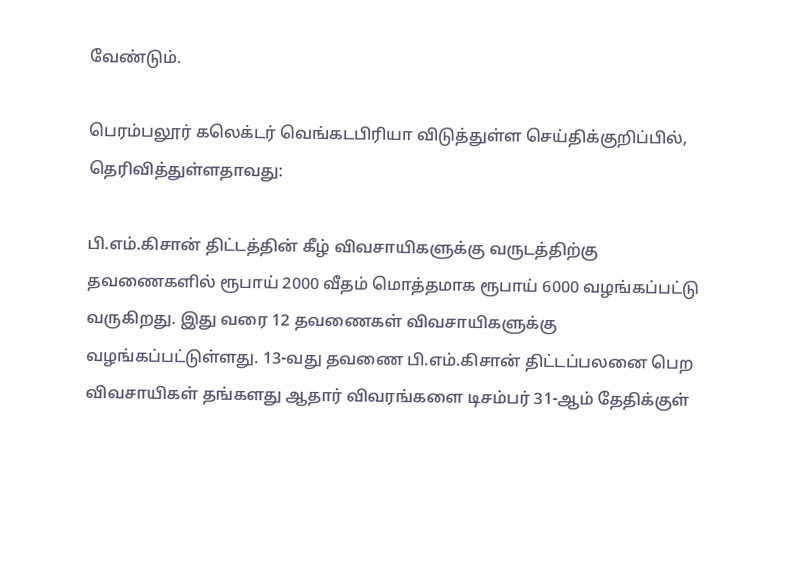வேண்டும்.

பெரம்பலூர் கலெக்டர் வெங்கடபிரியா விடுத்துள்ள செய்திக்குறிப்பில், தெரிவித்துள்ளதாவது:

பி.எம்.கிசான் திட்டத்தின் கீழ் விவசாயிகளுக்கு வருடத்திற்கு தவணைகளில் ரூபாய் 2000 வீதம் மொத்தமாக ரூபாய் 6000 வழங்கப்பட்டு வருகிறது. இது வரை 12 தவணைகள் விவசாயிகளுக்கு வழங்கப்பட்டுள்ளது. 13-வது தவணை பி.எம்.கிசான் திட்டப்பலனை பெற விவசாயிகள் தங்களது ஆதார் விவரங்களை டிசம்பர் 31-ஆம் தேதிக்குள்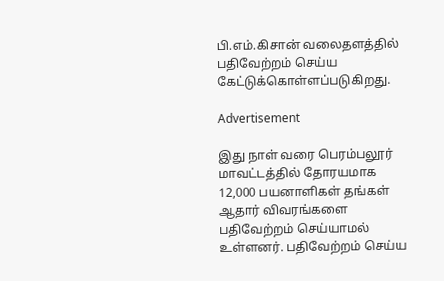பி.எம்.கிசான் வலைதளத்தில் பதிவேற்றம் செய்ய கேட்டுக்கொள்ளப்படுகிறது.

Advertisement

இது நாள் வரை பெரம்பலூர் மாவட்டத்தில் தோரயமாக 12,000 பயனாளிகள் தங்கள் ஆதார் விவரங்களை பதிவேற்றம் செய்யாமல் உள்ளனர். பதிவேற்றம் செய்ய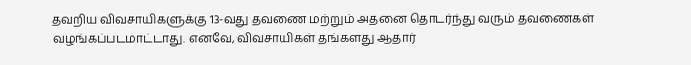தவறிய விவசாயிகளுக்கு 13-வது தவணை மற்றும் அதனை தொடர்ந்து வரும் தவணைகள் வழங்கப்படமாட்டாது. எனவே, விவசாயிகள் தங்களது ஆதார்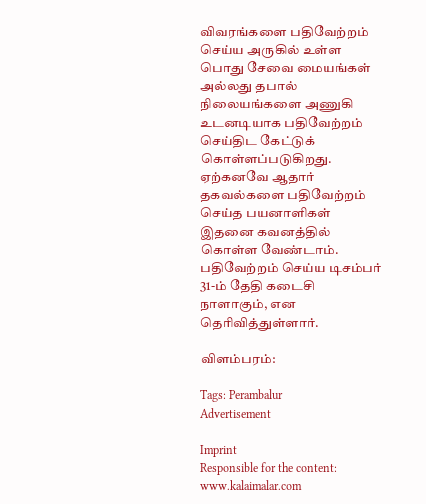விவரங்களை பதிவேற்றம் செய்ய அருகில் உள்ள பொது சேவை மையங்கள் அல்லது தபால் நிலையங்களை அணுகி உடனடியாக பதிவேற்றம் செய்திட கேட்டுக் கொள்ளப்படுகிறது. ஏற்கனவே ஆதார் தகவல்களை பதிவேற்றம் செய்த பயனாளிகள் இதனை கவனத்தில் கொள்ள வேண்டாம். பதிவேற்றம் செய்ய டிசம்பர் 31-ம் தேதி கடைசி நாளாகும், என தெரிவித்துள்ளார்.

விளம்பரம்:

Tags: Perambalur
Advertisement

Imprint
Responsible for the content:
www.kalaimalar.com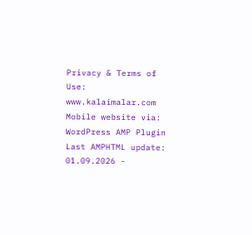Privacy & Terms of Use:
www.kalaimalar.com
Mobile website via:
WordPress AMP Plugin
Last AMPHTML update:
01.09.2026 -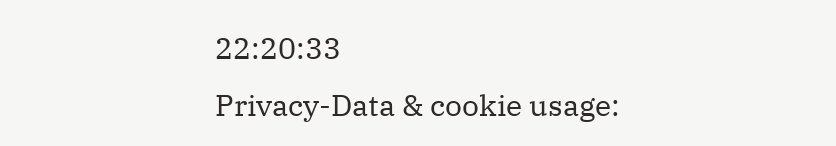22:20:33
Privacy-Data & cookie usage: